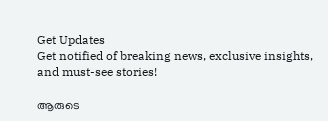Get Updates
Get notified of breaking news, exclusive insights, and must-see stories!

ആരുടെ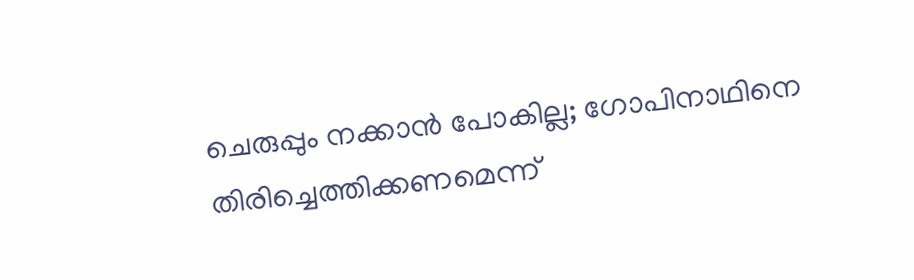ചെരുപ്പും നക്കാന്‍ പോകില്ല; ഗോപിനാഥിനെ തിരിച്ചെത്തിക്കണമെന്ന്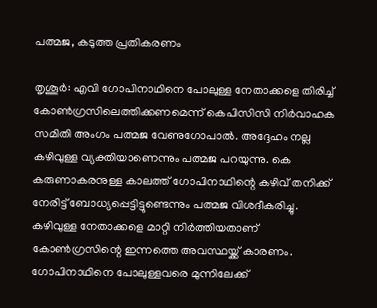പത്മജ, കടുത്ത പ്രതികരണം

തൃശൂര്‍: എവി ഗോപിനാഥിനെ പോലുള്ള നേതാക്കളെ തിരിച്ച് കോണ്‍ഗ്രസിലെത്തിക്കണമെന്ന് കെപിസിസി നിര്‍വാഹക സമിതി അംഗം പത്മജ വേണുഗോപാല്‍. അദ്ദേഹം നല്ല കഴിവുള്ള വ്യക്തിയാണെന്നും പത്മജ പറയുന്നു. കെ കരുണാകരനുള്ള കാലത്ത് ഗോപിനാഥിന്റെ കഴിവ് തനിക്ക് നേരിട്ട് ബോധ്യപ്പെട്ടിട്ടുണ്ടെന്നും പത്മജ വിശദീകരിച്ചു. കഴിവുള്ള നേതാക്കളെ മാറ്റി നിര്‍ത്തിയതാണ് കോണ്‍ഗ്രസിന്റെ ഇന്നത്തെ അവസ്ഥയ്ക്ക് കാരണം. ഗോപിനാഥിനെ പോലുള്ളവരെ മുന്നിലേക്ക്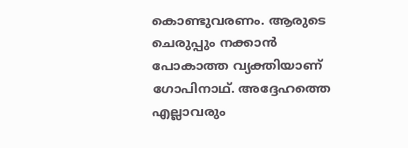കൊണ്ടുവരണം. ആരുടെ ചെരുപ്പും നക്കാന്‍ പോകാത്ത വ്യക്തിയാണ് ഗോപിനാഥ്. അദ്ദേഹത്തെ എല്ലാവരും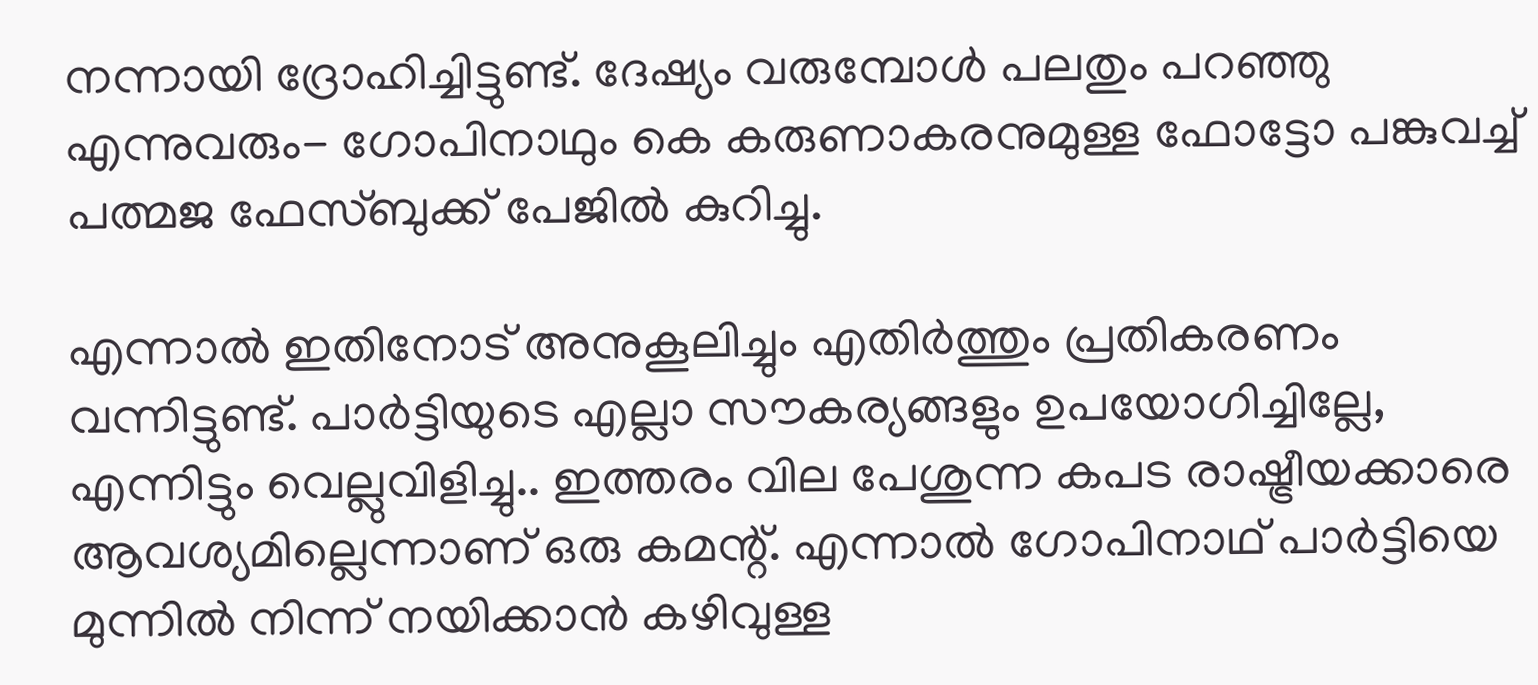നന്നായി ദ്രോഹിച്ചിട്ടുണ്ട്. ദേഷ്യം വരുമ്പോള്‍ പലതും പറഞ്ഞു എന്നുവരും- ഗോപിനാഥും കെ കരുണാകരനുമുള്ള ഫോട്ടോ പങ്കുവച്ച് പത്മജ ഫേസ്ബുക്ക് പേജില്‍ കുറിച്ചു.

എന്നാല്‍ ഇതിനോട് അനുകൂലിച്ചും എതിര്‍ത്തും പ്രതികരണം വന്നിട്ടുണ്ട്. പാര്‍ട്ടിയുടെ എല്ലാ സൗകര്യങ്ങളും ഉപയോഗിച്ചില്ലേ, എന്നിട്ടും വെല്ലുവിളിച്ചു.. ഇത്തരം വില പേശുന്ന കപട രാഷ്ട്രീയക്കാരെ ആവശ്യമില്ലെന്നാണ് ഒരു കമന്റ്. എന്നാല്‍ ഗോപിനാഥ് പാര്‍ട്ടിയെ മുന്നില്‍ നിന്ന് നയിക്കാന്‍ കഴിവുള്ള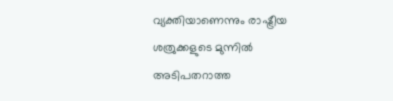വ്യക്തിയാണെന്നും രാഷ്ട്രീയ ശത്രുക്കളുടെ മുന്നില്‍ അടിപതറാത്ത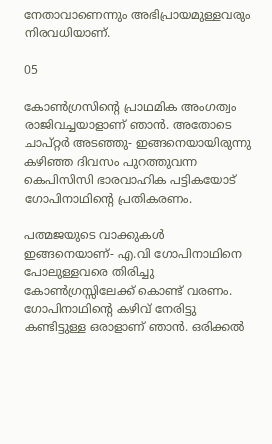നേതാവാണെന്നും അഭിപ്രായമുള്ളവരും നിരവധിയാണ്.

05

കോണ്‍ഗ്രസിന്റെ പ്രാഥമിക അംഗത്വം രാജിവച്ചയാളാണ് ഞാന്‍. അതോടെ ചാപ്റ്റര്‍ അടഞ്ഞു- ഇങ്ങനെയായിരുന്നു കഴിഞ്ഞ ദിവസം പുറത്തുവന്ന കെപിസിസി ഭാരവാഹിക പട്ടികയോട് ഗോപിനാഥിന്റെ പ്രതികരണം.

പത്മജയുടെ വാക്കുകള്‍ ഇങ്ങനെയാണ്- എ.വി ഗോപിനാഥിനെ പോലുള്ളവരെ തിരിച്ചു കോണ്‍ഗ്രസ്സിലേക്ക് കൊണ്ട് വരണം. ഗോപിനാഥിന്റെ കഴിവ് നേരിട്ടു കണ്ടിട്ടുള്ള ഒരാളാണ് ഞാന്‍. ഒരിക്കല്‍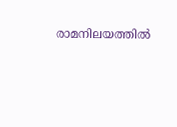രാമനിലയത്തില്‍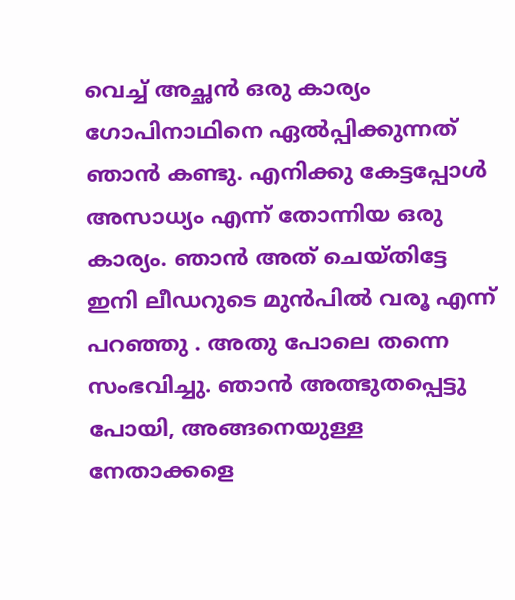വെച്ച് അച്ഛന്‍ ഒരു കാര്യം ഗോപിനാഥിനെ ഏല്‍പ്പിക്കുന്നത് ഞാന്‍ കണ്ടു. എനിക്കു കേട്ടപ്പോള്‍ അസാധ്യം എന്ന് തോന്നിയ ഒരു കാര്യം. ഞാന്‍ അത് ചെയ്തിട്ടേ ഇനി ലീഡറുടെ മുന്‍പില്‍ വരൂ എന്ന് പറഞ്ഞു . അതു പോലെ തന്നെ സംഭവിച്ചു. ഞാന്‍ അത്ഭുതപ്പെട്ടു പോയി, അങ്ങനെയുള്ള നേതാക്കളെ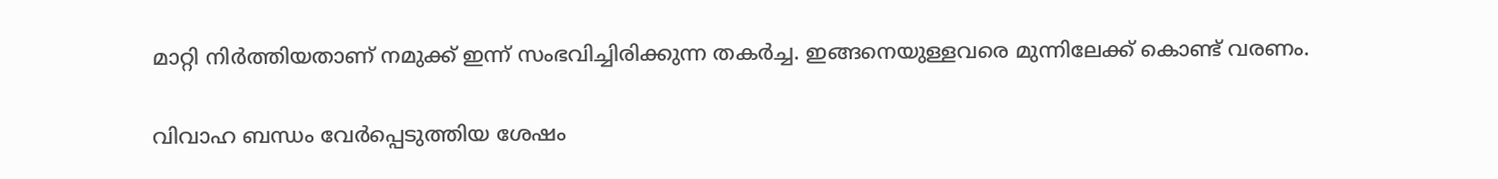മാറ്റി നിര്‍ത്തിയതാണ് നമുക്ക് ഇന്ന് സംഭവിച്ചിരിക്കുന്ന തകര്‍ച്ച. ഇങ്ങനെയുള്ളവരെ മുന്നിലേക്ക് കൊണ്ട് വരണം.

വിവാഹ ബന്ധം വേര്‍പ്പെടുത്തിയ ശേഷം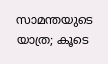സാമന്തയുടെ യാത്ര; കൂടെ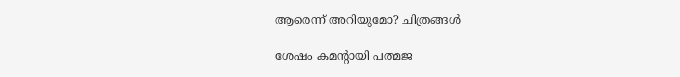ആരെന്ന് അറിയുമോ? ചിത്രങ്ങള്‍

ശേഷം കമന്റായി പത്മജ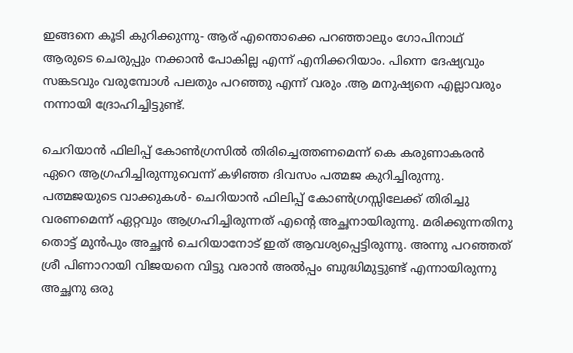ഇങ്ങനെ കൂടി കുറിക്കുന്നു- ആര് എന്തൊക്കെ പറഞ്ഞാലും ഗോപിനാഥ് ആരുടെ ചെരുപ്പും നക്കാന്‍ പോകില്ല എന്ന് എനിക്കറിയാം. പിന്നെ ദേഷ്യവും സങ്കടവും വരുമ്പോള്‍ പലതും പറഞ്ഞു എന്ന് വരും .ആ മനുഷ്യനെ എല്ലാവരും നന്നായി ദ്രോഹിച്ചിട്ടുണ്ട്.

ചെറിയാന്‍ ഫിലിപ്പ് കോണ്‍ഗ്രസില്‍ തിരിച്ചെത്തണമെന്ന് കെ കരുണാകരന്‍ ഏറെ ആഗ്രഹിച്ചിരുന്നുവെന്ന് കഴിഞ്ഞ ദിവസം പത്മജ കുറിച്ചിരുന്നു. പത്മജയുടെ വാക്കുകള്‍- ചെറിയാന്‍ ഫിലിപ്പ് കോണ്‍ഗ്രസ്സിലേക്ക് തിരിച്ചു വരണമെന്ന് ഏറ്റവും ആഗ്രഹിച്ചിരുന്നത് എന്റെ അച്ഛനായിരുന്നു. മരിക്കുന്നതിനു തൊട്ട് മുന്‍പും അച്ഛന്‍ ചെറിയാനോട് ഇത് ആവശ്യപ്പെട്ടിരുന്നു. അന്നു പറഞ്ഞത് ശ്രീ പിണാറായി വിജയനെ വിട്ടു വരാന്‍ അല്‍പ്പം ബുദ്ധിമുട്ടുണ്ട് എന്നായിരുന്നു അച്ഛനു ഒരു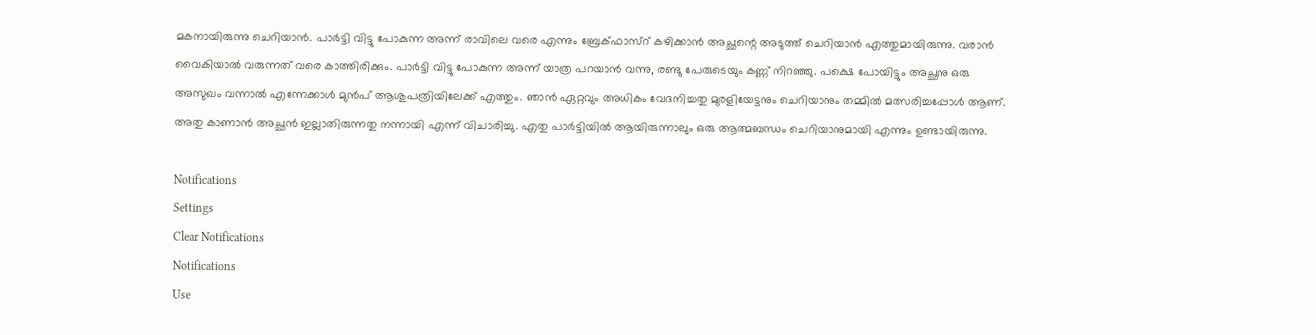മകനായിരുന്നു ചെറിയാന്‍. പാര്‍ട്ടി വിട്ടു പോകുന്ന അന്ന് രാവിലെ വരെ എന്നും ബ്രേക്ഫാസ്‌റ് കഴിക്കാന്‍ അച്ഛന്റെ അടുത്ത് ചെറിയാന്‍ എത്തുമായിരുന്നു. വരാന്‍ വൈകിയാല്‍ വരുന്നത് വരെ കാത്തിരിക്കും. പാര്‍ട്ടി വിട്ടു പോകുന്ന അന്ന് യാത്ര പറയാന്‍ വന്നു, രണ്ടു പേരുടെയും കണ്ണ് നിറഞ്ഞു. പക്ഷെ പോയിട്ടും അച്ഛനു ഒരു അസുഖം വന്നാല്‍ എന്നേക്കാള്‍ മുന്‍പ് ആശുപത്രിയിലേക്ക് എത്തും. ഞാന്‍ ഏറ്റവും അധികം വേദനിച്ചതു മുരളിയേട്ടനും ചെറിയാനും തമ്മില്‍ മത്സരിച്ചപ്പോള്‍ ആണ്. അതു കാണാന്‍ അച്ഛന്‍ ഇല്ലാതിരുന്നതു നന്നായി എന്ന് വിചാരിച്ചു. എതു പാര്‍ട്ടിയില്‍ ആയിരുന്നാലും ഒരു ആത്മബന്ധം ചെറിയാനുമായി എന്നും ഉണ്ടായിരുന്നു.

Notifications
Settings
Clear Notifications
Notifications
Use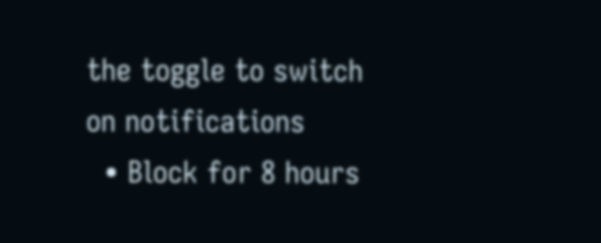the toggle to switch on notifications
  • Block for 8 hours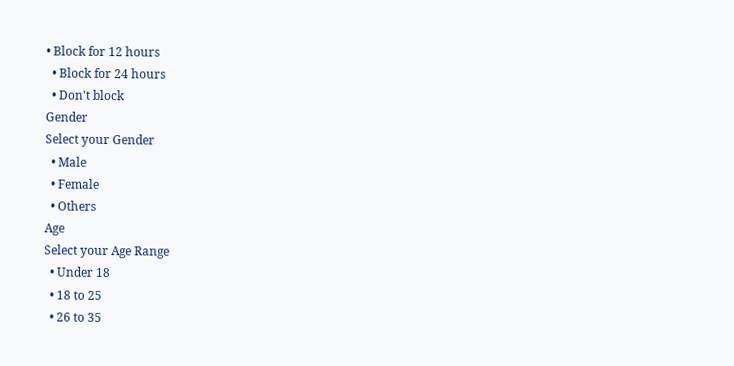• Block for 12 hours
  • Block for 24 hours
  • Don't block
Gender
Select your Gender
  • Male
  • Female
  • Others
Age
Select your Age Range
  • Under 18
  • 18 to 25
  • 26 to 35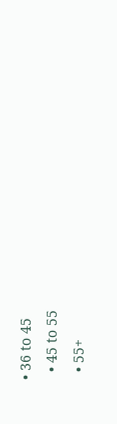• 36 to 45
  • 45 to 55
  • 55+